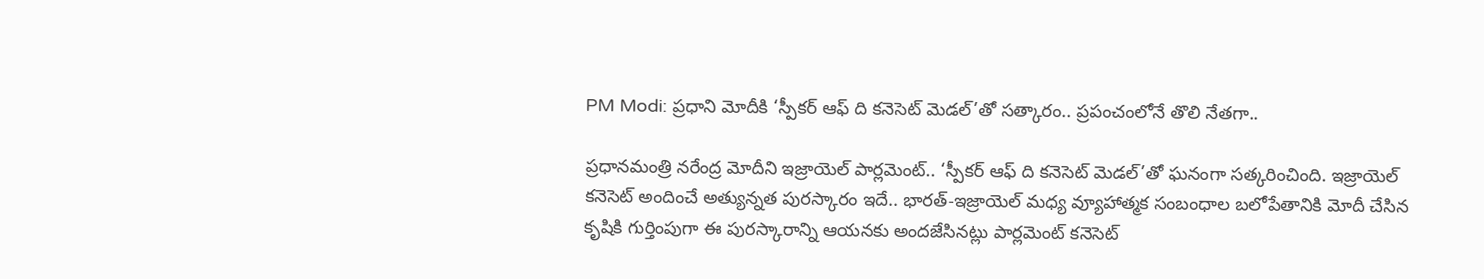PM Modi: ప్రధాని మోదీకి ‘స్పీకర్‌ ఆఫ్‌ ది కనెసెట్‌ మెడల్‌’తో సత్కారం.. ప్రపంచంలోనే తొలి నేతగా..

ప్రధానమంత్రి నరేంద్ర మోదీని ఇజ్రాయెల్‌ పార్లమెంట్.. ‘స్పీకర్‌ ఆఫ్‌ ది కనెసెట్‌ మెడల్‌’తో ఘనంగా సత్కరించింది. ఇజ్రాయెల్ కనెసెట్‌ అందించే అత్యున్నత పురస్కారం ఇదే.. భారత్‌-ఇజ్రాయెల్‌ మధ్య వ్యూహాత్మక సంబంధాల బలోపేతానికి మోదీ చేసిన కృషికి గుర్తింపుగా ఈ పురస్కారాన్ని ఆయనకు అందజేసినట్లు పార్లమెంట్ కనెసెట్‌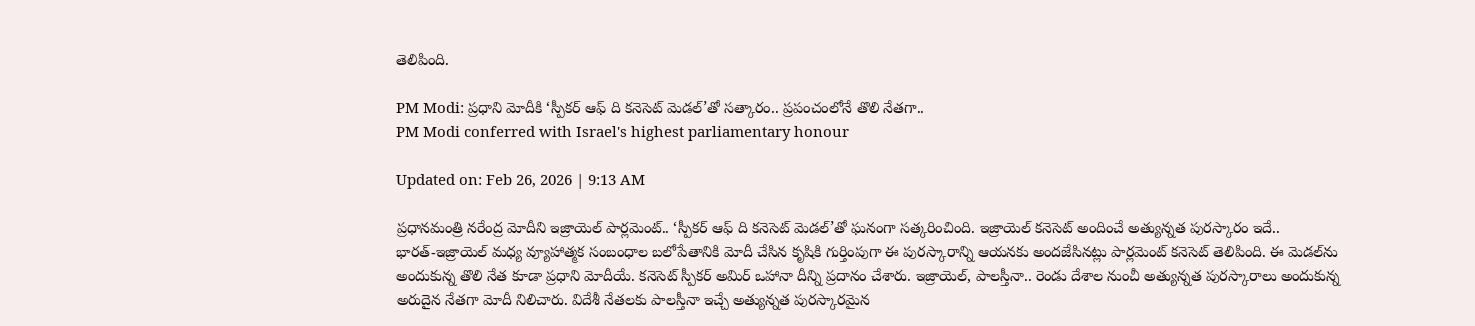తెలిపింది.

PM Modi: ప్రధాని మోదీకి ‘స్పీకర్‌ ఆఫ్‌ ది కనెసెట్‌ మెడల్‌’తో సత్కారం.. ప్రపంచంలోనే తొలి నేతగా..
PM Modi conferred with Israel's highest parliamentary honour

Updated on: Feb 26, 2026 | 9:13 AM

ప్రధానమంత్రి నరేంద్ర మోదీని ఇజ్రాయెల్‌ పార్లమెంట్.. ‘స్పీకర్‌ ఆఫ్‌ ది కనెసెట్‌ మెడల్‌’తో ఘనంగా సత్కరించింది. ఇజ్రాయెల్ కనెసెట్‌ అందించే అత్యున్నత పురస్కారం ఇదే.. భారత్‌-ఇజ్రాయెల్‌ మధ్య వ్యూహాత్మక సంబంధాల బలోపేతానికి మోదీ చేసిన కృషికి గుర్తింపుగా ఈ పురస్కారాన్ని ఆయనకు అందజేసినట్లు పార్లమెంట్ కనెసెట్‌ తెలిపింది. ఈ మెడల్‌ను అందుకున్న తొలి నేత కూడా ప్రధాని మోదీయే. కనెసెట్‌ స్పీకర్‌ అమిర్‌ ఒహానా దీన్ని ప్రదానం చేశారు. ఇజ్రాయెల్, పాలస్తీనా.. రెండు దేశాల నుంచీ అత్యున్నత పురస్కారాలు అందుకున్న అరుదైన నేతగా మోదీ నిలిచారు. విదేశీ నేతలకు పాలస్తీనా ఇచ్చే అత్యున్నత పురస్కారమైన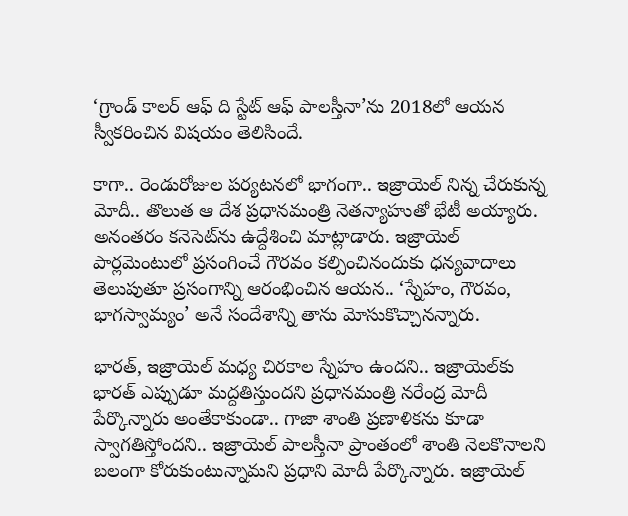‘గ్రాండ్‌ కాలర్‌ ఆఫ్‌ ది స్టేట్‌ ఆఫ్‌ పాలస్తీనా’ను 2018లో ఆయన స్వీకరించిన విషయం తెలిసిందే.

కాగా.. రెండురోజుల పర్యటనలో భాగంగా.. ఇజ్రాయెల్‌ నిన్న చేరుకున్న మోదీ.. తొలుత ఆ దేశ ప్రధానమంత్రి నెతన్యాహుతో భేటీ అయ్యారు. అనంతరం కనెసెట్‌ను ఉద్దేశించి మాట్లాడారు. ఇజ్రాయెల్‌ పార్లమెంటులో ప్రసంగించే గౌరవం కల్పించినందుకు ధన్యవాదాలు తెలుపుతూ ప్రసంగాన్ని ఆరంభించిన ఆయన.. ‘స్నేహం, గౌరవం, భాగస్వామ్యం’ అనే సందేశాన్ని తాను మోసుకొచ్చానన్నారు.

భారత్‌, ఇజ్రాయెల్‌ మధ్య చిరకాల స్నేహం ఉందని.. ఇజ్రాయెల్‌కు భారత్‌ ఎప్పుడూ మద్దతిస్తుందని ప్రధానమంత్రి నరేంద్ర మోదీ పేర్కొన్నారు అంతేకాకుండా.. గాజా శాంతి ప్రణాళికను కూడా స్వాగతిస్తోందని.. ఇజ్రాయెల్‌ పాలస్తీనా ప్రాంతంలో శాంతి నెలకొనాలని బలంగా కోరుకుంటున్నామని ప్రధాని మోదీ పేర్కొన్నారు. ఇజ్రాయెల్‌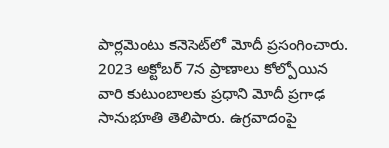పార్లమెంటు కనెసెట్‌లో మోదీ ప్రసంగించారు. 2023 అక్టోబర్‌ 7న ప్రాణాలు కోల్పోయిన వారి కుటుంబాలకు ప్రధాని మోదీ ప్రగాఢ సానుభూతి తెలిపారు. ఉగ్రవాదంపై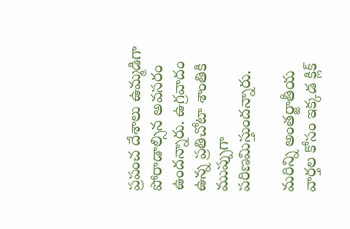ప్రపంచ దేశాలు ఉమ్మడిగా పోరాడాల్సిన అవసరం ఉందన్నారు. ఉగ్రవాదం ఉన్న ప్రతిచోటా శాంతికి ముప్పుగా పరిణమిస్తుందన్నారు.

మరిన్ని అంతర్జాతీయ వార్తల కోసం ఇక్కడ క్లిక్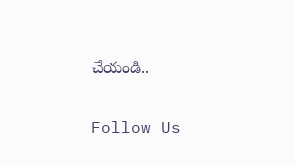చేయండి..

Follow Us